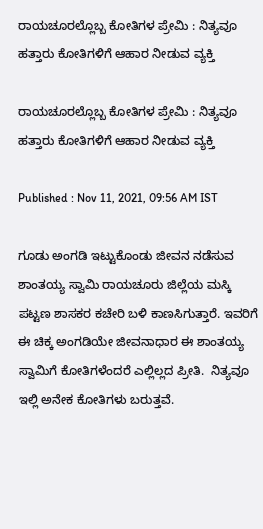ರಾಯಚೂರಲ್ಲೊಬ್ಬ ಕೋತಿಗಳ ಪ್ರೇಮಿ : ನಿತ್ಯವೂ ಹತ್ತಾರು ಕೋತಿಗಳಿಗೆ ಆಹಾರ ನೀಡುವ ವ್ಯಕ್ತಿ

ರಾಯಚೂರಲ್ಲೊಬ್ಬ ಕೋತಿಗಳ ಪ್ರೇಮಿ : ನಿತ್ಯವೂ ಹತ್ತಾರು ಕೋತಿಗಳಿಗೆ ಆಹಾರ ನೀಡುವ ವ್ಯಕ್ತಿ

Published : Nov 11, 2021, 09:56 AM IST

ಗೂಡು ಅಂಗಡಿ ಇಟ್ಟುಕೊಂಡು ಜೀವನ ನಡೆಸುವ ಶಾಂತಯ್ಯ ಸ್ವಾಮಿ ರಾಯಚೂರು ಜಿಲ್ಲೆಯ ಮಸ್ಕಿ ಪಟ್ಟಣ ಶಾಸಕರ ಕಚೇರಿ ಬಳಿ ಕಾಣಸಿಗುತ್ತಾರೆ. ಇವರಿಗೆ ಈ ಚಿಕ್ಕ ಅಂಗಡಿಯೇ ಜೀವನಾಧಾರ ಈ ಶಾಂತಯ್ಯ ಸ್ವಾಮಿಗೆ ಕೋತಿಗಳೆಂದರೆ ಎಲ್ಲಿಲ್ಲದ ಪ್ರೀತಿ.  ನಿತ್ಯವೂ ಇಲ್ಲಿ ಅನೇಕ ಕೋತಿಗಳು ಬರುತ್ತವೆ.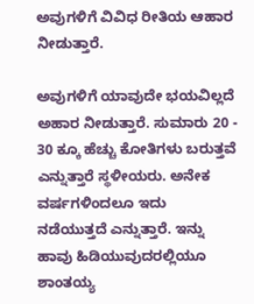ಅವುಗಳಿಗೆ ವಿವಿಧ ರೀತಿಯ ಆಹಾರ ನೀಡುತ್ತಾರೆ.

ಅವುಗಳಿಗೆ ಯಾವುದೇ ಭಯವಿಲ್ಲದೆ ಅಹಾರ ನೀಡುತ್ತಾರೆ. ಸುಮಾರು 20 - 30 ಕ್ಕೂ ಹೆಚ್ಚು ಕೋತಿಗಳು ಬರುತ್ತವೆ ಎನ್ನುತ್ತಾರೆ ಸ್ಥಳೀಯರು. ಅನೇಕ ವರ್ಷಗಳಿಂದಲೂ ಇದು ನಡೆಯುತ್ತದೆ ಎನ್ನುತ್ತಾರೆ. ಇನ್ನು ಹಾವು ಹಿಡಿಯುವುದರಲ್ಲಿಯೂ ಶಾಂತಯ್ಯ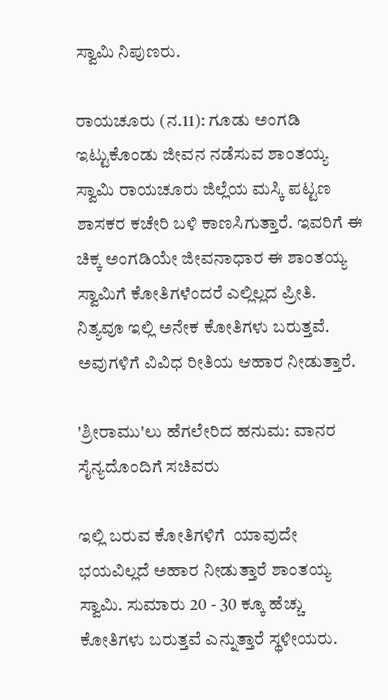ಸ್ವಾಮಿ ನಿಪುಣರು.

ರಾಯಚೂರು (ನ.11): ಗೂಡು ಅಂಗಡಿ ಇಟ್ಟುಕೊಂಡು ಜೀವನ ನಡೆಸುವ ಶಾಂತಯ್ಯ ಸ್ವಾಮಿ ರಾಯಚೂರು ಜಿಲ್ಲೆಯ ಮಸ್ಕಿ ಪಟ್ಟಣ ಶಾಸಕರ ಕಚೇರಿ ಬಳಿ ಕಾಣಸಿಗುತ್ತಾರೆ. ಇವರಿಗೆ ಈ ಚಿಕ್ಕ ಅಂಗಡಿಯೇ ಜೀವನಾಧಾರ ಈ ಶಾಂತಯ್ಯ ಸ್ವಾಮಿಗೆ ಕೋತಿಗಳೆಂದರೆ ಎಲ್ಲಿಲ್ಲದ ಪ್ರೀತಿ.  ನಿತ್ಯವೂ ಇಲ್ಲಿ ಅನೇಕ ಕೋತಿಗಳು ಬರುತ್ತವೆ. ಅವುಗಳಿಗೆ ವಿವಿಧ ರೀತಿಯ ಆಹಾರ ನೀಡುತ್ತಾರೆ.

'ಶ್ರೀರಾಮು'ಲು ಹೆಗಲೇರಿದ ಹನುಮ: ವಾನರ ಸೈನ್ಯದೊಂದಿಗೆ ಸಚಿವರು

ಇಲ್ಲಿ ಬರುವ ಕೋತಿಗಳಿಗೆ  ಯಾವುದೇ ಭಯವಿಲ್ಲದೆ ಅಹಾರ ನೀಡುತ್ತಾರೆ ಶಾಂತಯ್ಯ ಸ್ವಾಮಿ. ಸುಮಾರು 20 - 30 ಕ್ಕೂ ಹೆಚ್ಚು ಕೋತಿಗಳು ಬರುತ್ತವೆ ಎನ್ನುತ್ತಾರೆ ಸ್ಥಳೀಯರು.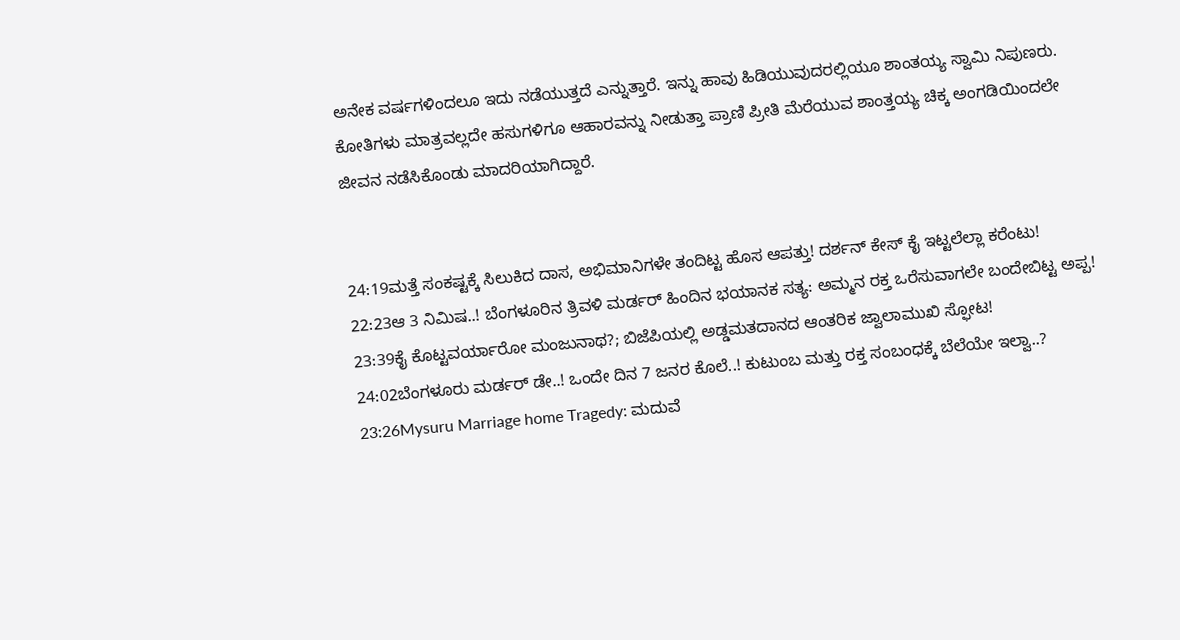ಅನೇಕ ವರ್ಷಗಳಿಂದಲೂ ಇದು ನಡೆಯುತ್ತದೆ ಎನ್ನುತ್ತಾರೆ. ಇನ್ನು ಹಾವು ಹಿಡಿಯುವುದರಲ್ಲಿಯೂ ಶಾಂತಯ್ಯ ಸ್ವಾಮಿ ನಿಪುಣರು. ಕೋತಿಗಳು ಮಾತ್ರವಲ್ಲದೇ ಹಸುಗಳಿಗೂ ಆಹಾರವನ್ನು ನೀಡುತ್ತಾ ಪ್ರಾಣಿ ಪ್ರೀತಿ ಮೆರೆಯುವ ಶಾಂತ್ತಯ್ಯ ಚಿಕ್ಕ ಅಂಗಡಿಯಿಂದಲೇ ಜೀವನ ನಡೆಸಿಕೊಂಡು ಮಾದರಿಯಾಗಿದ್ದಾರೆ.


24:19ಮತ್ತೆ ಸಂಕಷ್ಟಕ್ಕೆ ಸಿಲುಕಿದ ದಾಸ, ಅಭಿಮಾನಿಗಳೇ ತಂದಿಟ್ಟ ಹೊಸ ಆಪತ್ತು! ದರ್ಶನ್ ಕೇಸ್ ಕೈ ಇಟ್ಟಲೆಲ್ಲಾ ಕರೆಂಟು!
22:23ಆ 3 ನಿಮಿಷ..! ಬೆಂಗಳೂರಿನ ತ್ರಿವಳಿ ಮರ್ಡರ್ ಹಿಂದಿನ ಭಯಾನಕ ಸತ್ಯ: ಅಮ್ಮನ ರಕ್ತ ಒರೆಸುವಾಗಲೇ ಬಂದೇಬಿಟ್ಟ ಅಪ್ಪ!
23:39ಕೈ ಕೊಟ್ಟವರ್ಯಾರೋ ಮಂಜುನಾಥ?; ಬಿಜೆಪಿಯಲ್ಲಿ ಅಡ್ಡಮತದಾನದ ಆಂತರಿಕ ಜ್ವಾಲಾಮುಖಿ ಸ್ಫೋಟ!
24:02ಬೆಂಗಳೂರು ಮರ್ಡರ್ ಡೇ..! ಒಂದೇ ದಿನ 7 ಜನರ ಕೊಲೆ..! ಕುಟುಂಬ ಮತ್ತು ರಕ್ತ ಸಂಬಂಧಕ್ಕೆ ಬೆಲೆಯೇ ಇಲ್ವಾ..?
23:26Mysuru Marriage home Tragedy: ಮದುವೆ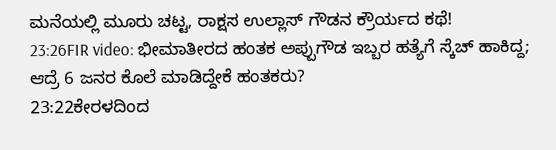ಮನೆಯಲ್ಲಿ ಮೂರು ಚಟ್ಟ, ರಾಕ್ಷಸ ಉಲ್ಲಾಸ್ ಗೌಡನ ಕ್ರೌರ್ಯದ ಕಥೆ!
23:26FIR video: ಭೀಮಾತೀರದ ಹಂತಕ ಅಪ್ಪುಗೌಡ ಇಬ್ಬರ ಹತ್ಯೆಗೆ ಸ್ಕೆಚ್ ಹಾಕಿದ್ದ; ಆದ್ರೆ 6 ಜನರ ಕೊಲೆ ಮಾಡಿದ್ದೇಕೆ ಹಂತಕರು?
23:22ಕೇರಳದಿಂದ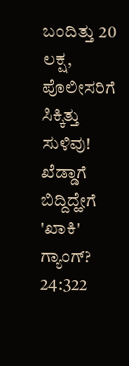ಬಂದಿತ್ತು 20 ಲಕ್ಷ, ಪೊಲೀಸರಿಗೆ ಸಿಕ್ಕಿತ್ತು ಸುಳಿವು! ಖೆಡ್ಡಾಗೆ ಬಿದ್ದಿದ್ಹೇಗೆ 'ಖಾಕಿ' ಗ್ಯಾಂಗ್?
24:322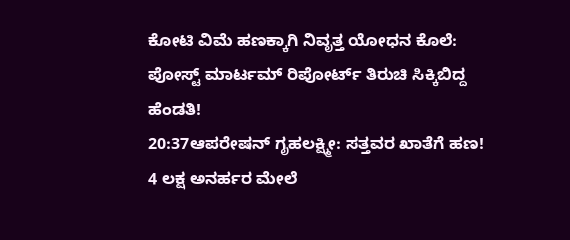ಕೋಟಿ ವಿಮೆ ಹಣಕ್ಕಾಗಿ ನಿವೃತ್ತ ಯೋಧನ ಕೊಲೆ: ಪೋಸ್ಟ್ ಮಾರ್ಟಮ್ ರಿಪೋರ್ಟ್ ತಿರುಚಿ ಸಿಕ್ಕಿಬಿದ್ದ ಹೆಂಡತಿ!
20:37ಆಪರೇಷನ್ ಗೃಹಲಕ್ಷ್ಮೀ: ಸತ್ತವರ ಖಾತೆಗೆ ಹಣ! 4 ಲಕ್ಷ ಅನರ್ಹರ ಮೇಲೆ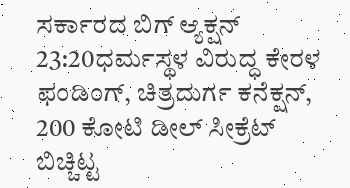ಸರ್ಕಾರದ ಬಿಗ್ ಆ್ಯಕ್ಷನ್
23:20ಧರ್ಮಸ್ಥಳ ವಿರುದ್ಧ ಕೇರಳ ಫಂಡಿಂಗ್, ಚಿತ್ರದುರ್ಗ ಕನೆಕ್ಷನ್, 200 ಕೋಟಿ ಡೀಲ್ ಸೀಕ್ರೆಟ್ ಬಿಚ್ಚಿಟ್ಟ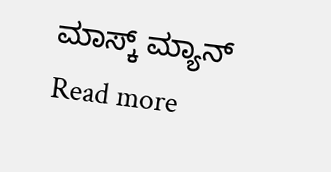ಮಾಸ್ಕ್ ಮ್ಯಾನ್
Read more